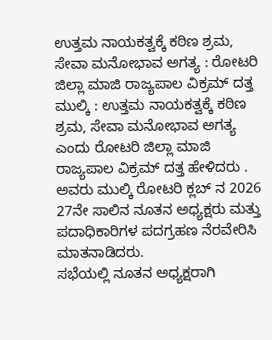ಉತ್ತಮ ನಾಯಕತ್ವಕ್ಕೆ ಕಠಿಣ ಶ್ರಮ, ಸೇವಾ ಮನೋಭಾವ ಅಗತ್ಯ : ರೋಟರಿ ಜಿಲ್ಲಾ ಮಾಜಿ ರಾಜ್ಯಪಾಲ ವಿಕ್ರಮ್ ದತ್ತ
ಮುಲ್ಕಿ : ಉತ್ತಮ ನಾಯಕತ್ವಕ್ಕೆ ಕಠಿಣ ಶ್ರಮ, ಸೇವಾ ಮನೋಭಾವ ಅಗತ್ಯ ಎಂದು ರೋಟರಿ ಜಿಲ್ಲಾ ಮಾಜಿ ರಾಜ್ಯಪಾಲ ವಿಕ್ರಮ್ ದತ್ತ ಹೇಳಿದರು . ಅವರು ಮುಲ್ಕಿ ರೋಟರಿ ಕ್ಲಬ್ ನ 2026 27ನೇ ಸಾಲಿನ ನೂತನ ಅಧ್ಯಕ್ಷರು ಮತ್ತು ಪದಾಧಿಕಾರಿಗಳ ಪದಗ್ರಹಣ ನೆರವೇರಿಸಿ ಮಾತನಾಡಿದರು.
ಸಭೆಯಲ್ಲಿ ನೂತನ ಅಧ್ಯಕ್ಷರಾಗಿ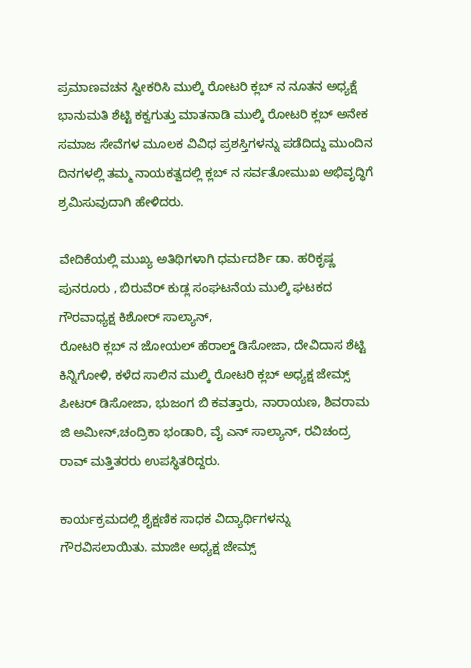ಪ್ರಮಾಣವಚನ ಸ್ವೀಕರಿಸಿ ಮುಲ್ಕಿ ರೋಟರಿ ಕ್ಲಬ್ ನ ನೂತನ ಅಧ್ಯಕ್ಷೆ ಭಾನುಮತಿ ಶೆಟ್ಟಿ ಕಕ್ವಗುತ್ತು ಮಾತನಾಡಿ ಮುಲ್ಕಿ ರೋಟರಿ ಕ್ಲಬ್ ಅನೇಕ ಸಮಾಜ ಸೇವೆಗಳ ಮೂಲಕ ವಿವಿಧ ಪ್ರಶಸ್ತಿಗಳನ್ನು ಪಡೆದಿದ್ದು ಮುಂದಿನ ದಿನಗಳಲ್ಲಿ ತಮ್ಮ ನಾಯಕತ್ವದಲ್ಲಿ ಕ್ಲಬ್ ನ ಸರ್ವತೋಮುಖ ಅಭಿವೃದ್ಧಿಗೆ ಶ್ರಮಿಸುವುದಾಗಿ ಹೇಳಿದರು.

ವೇದಿಕೆಯಲ್ಲಿ ಮುಖ್ಯ ಅತಿಥಿಗಳಾಗಿ ಧರ್ಮದರ್ಶಿ ಡಾ. ಹರಿಕೃಷ್ಣ ಪುನರೂರು , ಬಿರುವೆರ್ ಕುಡ್ಲ ಸಂಘಟನೆಯ ಮುಲ್ಕಿ ಘಟಕದ ಗೌರವಾಧ್ಯಕ್ಷ ಕಿಶೋರ್ ಸಾಲ್ಯಾನ್,
ರೋಟರಿ ಕ್ಲಬ್ ನ ಜೋಯಲ್ ಹೆರಾಲ್ಡ್ ಡಿಸೋಜಾ, ದೇವಿದಾಸ ಶೆಟ್ಟಿ ಕಿನ್ನಿಗೋಳಿ, ಕಳೆದ ಸಾಲಿನ ಮುಲ್ಕಿ ರೋಟರಿ ಕ್ಲಬ್ ಅಧ್ಯಕ್ಷ ಜೇಮ್ಸ್ ಪೀಟರ್ ಡಿಸೋಜಾ, ಭುಜಂಗ ಬಿ ಕವತ್ತಾರು, ನಾರಾಯಣ, ಶಿವರಾಮ ಜಿ ಅಮೀನ್,ಚಂದ್ರಿಕಾ ಭಂಡಾರಿ, ವೈ ಎನ್ ಸಾಲ್ಯಾನ್, ರವಿಚಂದ್ರ ರಾವ್ ಮತ್ತಿತರರು ಉಪಸ್ಥಿತರಿದ್ದರು.

ಕಾರ್ಯಕ್ರಮದಲ್ಲಿ ಶೈಕ್ಷಣಿಕ ಸಾಧಕ ವಿದ್ಯಾರ್ಥಿಗಳನ್ನು ಗೌರವಿಸಲಾಯಿತು. ಮಾಜೀ ಅಧ್ಯಕ್ಷ ಜೇಮ್ಸ್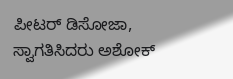ಪೀಟರ್ ಡಿಸೋಜಾ, ಸ್ವಾಗತಿಸಿದರು ಅಶೋಕ್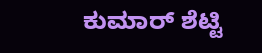ಕುಮಾರ್ ಶೆಟ್ಟಿ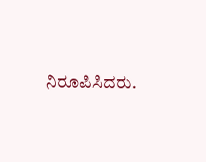ನಿರೂಪಿಸಿದರು.